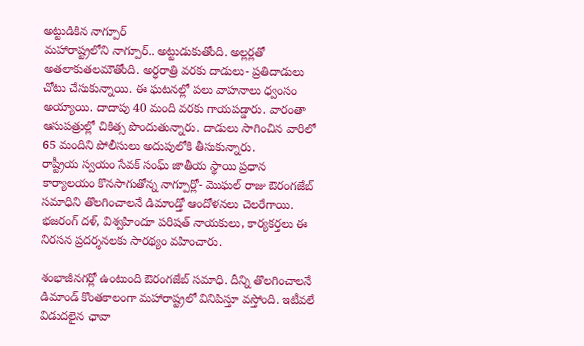అట్టుడికిన నాగ్పూర్
మహారాష్ట్రలోని నాగ్పూర్.. అట్టుడుకుతోంది. అల్లర్లతో అతలాకుతలమౌతోంది. అర్ధరాత్రి వరకు దాడులు- ప్రతిదాడులు చోటు చేసుకున్నాయి. ఈ ఘటనల్లో పలు వాహనాలు ధ్వంసం అయ్యాయి. దాదాపు 40 మంది వరకు గాయపడ్డారు. వారంతా ఆసుపత్రుల్లో చికిత్స పొందుతున్నారు. దాడులు సాగించిన వారిలో 65 మందిని పోలీసులు అదుపులోకి తీసుకున్నారు.
రాష్ట్రీయ స్వయం సేవక్ సంఘ్ జాతీయ స్థాయి ప్రధాన కార్యాలయం కొనసాగుతోన్న నాగ్పూర్లో- మొఘల్ రాజు ఔరంగజేబ్ సమాధిని తొలగించాలనే డిమాండ్తో ఆందోళనలు చెలరేగాయి. భజరంగ్ దళ్, విశ్వహిందూ పరిషత్ నాయకులు, కార్యకర్తలు ఈ నిరసన ప్రదర్శనలకు సారథ్యం వహించారు.

శంభాజీనగర్లో ఉంటుంది ఔరంగజేబ్ సమాధి. దీన్ని తొలగించాలనే డిమాండ్ కొంతకాలంగా మహారాష్ట్రలో వినిపిస్తూ వస్తోంది. ఇటీవలే విడుదలైన ఛావా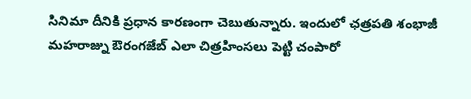సినిమా దీనికి ప్రధాన కారణంగా చెబుతున్నారు. ఇందులో ఛత్రపతి శంభాజీ మహరాజ్ను ఔరంగజేబ్ ఎలా చిత్రహింసలు పెట్టి చంపారో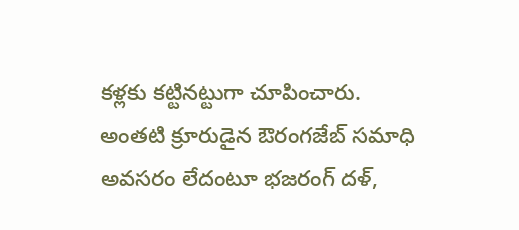కళ్లకు కట్టినట్టుగా చూపించారు.
అంతటి క్రూరుడైన ఔరంగజేబ్ సమాధి అవసరం లేదంటూ భజరంగ్ దళ్,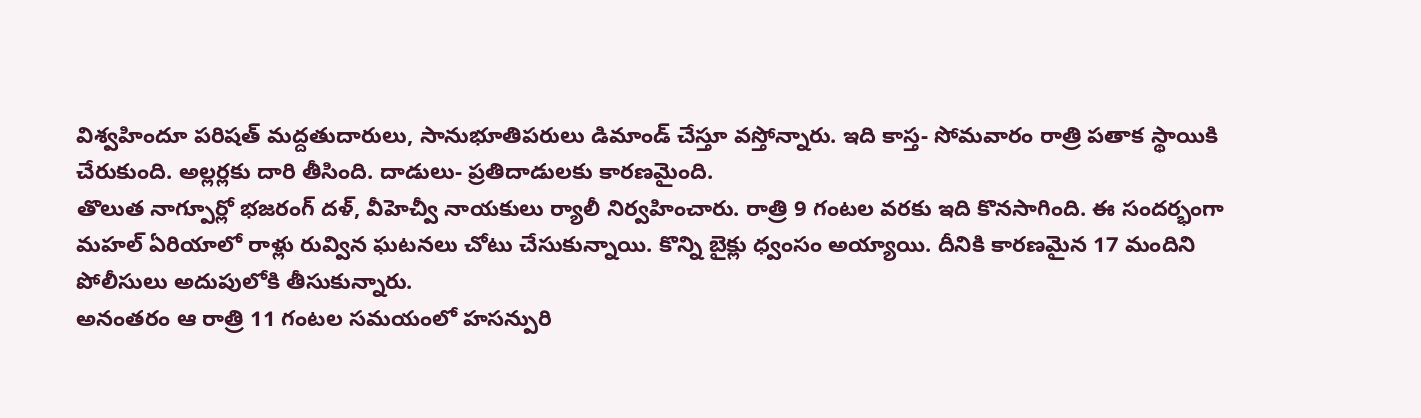విశ్వహిందూ పరిషత్ మద్దతుదారులు, సానుభూతిపరులు డిమాండ్ చేస్తూ వస్తోన్నారు. ఇది కాస్త- సోమవారం రాత్రి పతాక స్థాయికి చేరుకుంది. అల్లర్లకు దారి తీసింది. దాడులు- ప్రతిదాడులకు కారణమైంది.
తొలుత నాగ్పూర్లో భజరంగ్ దళ్, వీహెచ్వీ నాయకులు ర్యాలీ నిర్వహించారు. రాత్రి 9 గంటల వరకు ఇది కొనసాగింది. ఈ సందర్భంగా మహల్ ఏరియాలో రాళ్లు రువ్విన ఘటనలు చోటు చేసుకున్నాయి. కొన్ని బైక్లు ధ్వంసం అయ్యాయి. దీనికి కారణమైన 17 మందిని పోలీసులు అదుపులోకి తీసుకున్నారు.
అనంతరం ఆ రాత్రి 11 గంటల సమయంలో హసన్పురి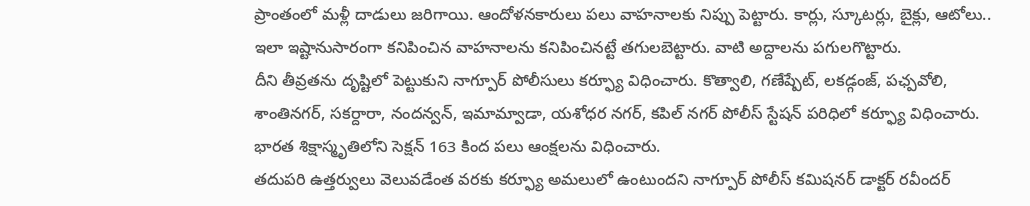ప్రాంతంలో మళ్లీ దాడులు జరిగాయి. ఆందోళనకారులు పలు వాహనాలకు నిప్పు పెట్టారు. కార్లు, స్కూటర్లు, బైక్లు, ఆటోలు.. ఇలా ఇష్టానుసారంగా కనిపించిన వాహనాలను కనిపించినట్టే తగులబెట్టారు. వాటి అద్దాలను పగులగొట్టారు.
దీని తీవ్రతను దృష్టిలో పెట్టుకుని నాగ్పూర్ పోలీసులు కర్ఫ్యూ విధించారు. కొత్వాలి, గణేష్పేట్, లకడ్గంజ్, పఛ్పవోలి, శాంతినగర్, సకర్దారా, నందన్వన్, ఇమామ్వాడా, యశోధర నగర్, కపిల్ నగర్ పోలీస్ స్టేషన్ పరిధిలో కర్ఫ్యూ విధించారు. భారత శిక్షాస్మృతిలోని సెక్షన్ 163 కింద పలు ఆంక్షలను విధించారు.
తదుపరి ఉత్తర్వులు వెలువడేంత వరకు కర్ఫ్యూ అమలులో ఉంటుందని నాగ్పూర్ పోలీస్ కమిషనర్ డాక్టర్ రవీందర్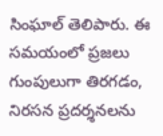సింఘాల్ తెలిపారు. ఈ సమయంలో ప్రజలు గుంపులుగా తిరగడం, నిరసన ప్రదర్శనలను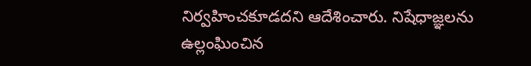నిర్వహించకూడదని ఆదేశించారు. నిషేధాజ్ఞలను ఉల్లంఘించిన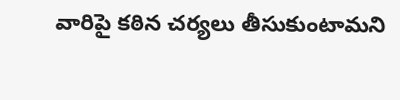వారిపై కఠిన చర్యలు తీసుకుంటామని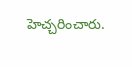హెచ్చరించారు.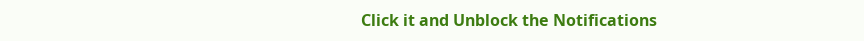Click it and Unblock the Notifications